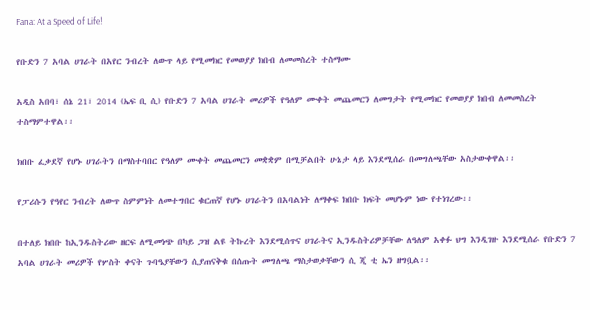Fana: At a Speed of Life!

የቡድን 7 አባል ሀገራት በአየር ንብረት ለውጥ ላይ የሚመክር የመወያያ ክበብ ለመመስረት ተስማሙ

አዲስ አበባ፣ ሰኔ 21፣ 2014 (ኤፍ ቢ ሲ) የቡድን 7 አባል ሀገራት መሪዎች የዓለም ሙቀት መጨመርን ለመግታት የሚመክር የመወያያ ክበብ ለመመስረት ተስማምተዋል፡፡

ክበቡ ፈቃደኛ የሆኑ ሀገራትን በማስተባበር የዓለም ሙቀት መጨመርን መቋቋም በሚቻልበት ሁኔታ ላይ እንደሚሰራ በመግለጫቸው አስታውቀዋል፡፡

የፓሪሱን የዓየር ንብረት ለውጥ ስምምነት ለመተግበር ቁርጠኛ የሆኑ ሀገራትን በአባልነት ለማቀፍ ክበቡ ክፍት መሆኑም ነው የተነገረው፡፡

በተለይ ክበቡ ከኢንዱስትሪው ዘርፍ ለሚመነጭ በካይ ጋዝ ልዩ ትኩረት እንደሚሰጥና ሀገራትና ኢንዱስትሪዎቻቸው ለዓለም አቀፉ ህግ እንዲገዙ እንደሚሰራ የቡድን 7 አባል ሀገራት መሪዎች የሦስት ቀናት ጉባዔያቸውን ሲያጠናቅቁ በሰጡት መግለጫ ማስታወቃቸውን ሲ ጂ ቲ ኤን ዘግቧል፡፡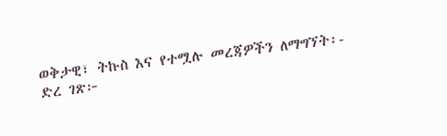ወቅታዊ፣ ትኩስ እና የተሟሉ መረጃዎችን ለማግኘት፡-
ድረ ገጽ፦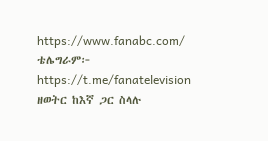https://www.fanabc.com/
ቴሌግራም፦ https://t.me/fanatelevision
ዘወትር ከእኛ ጋር ስላሉ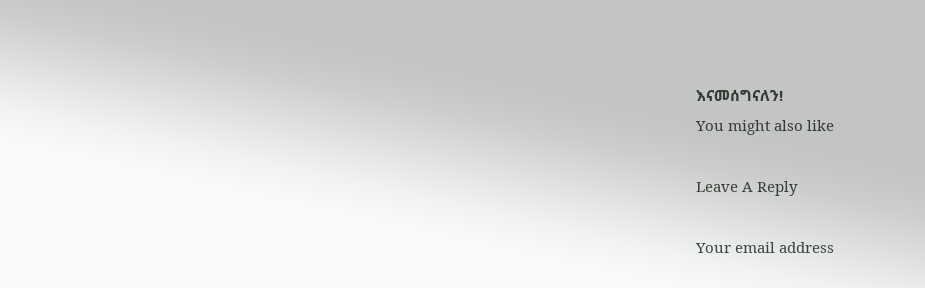እናመሰግናለን!
You might also like

Leave A Reply

Your email address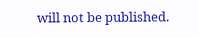will not be published.